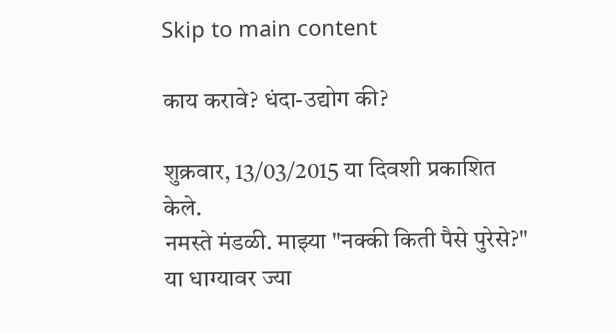Skip to main content

काय करावे? धंदा-उद्योग की?

शुक्रवार, 13/03/2015 या दिवशी प्रकाशित केले.
नमस्ते मंडळी. माझ्या "नक्की किती पैसे पुरेसे?" या धाग्यावर ज्या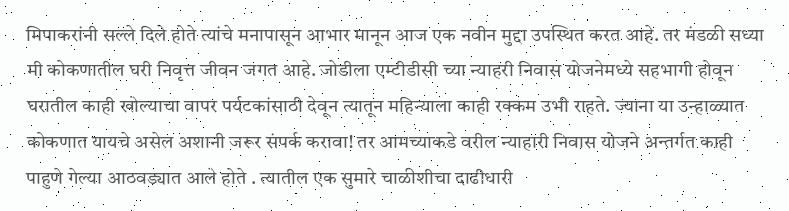मिपाकरांनी सल्ले दिले होते त्यांचे मनापासून आभार मानून आज एक नवीन मुद्दा उपस्थित करत आहे. तर मंडळी सध्या मी कोकणातील घरी निवृत्त जीवन जगत आहे. जोडीला एम्टीडीसी च्या न्याहरी निवास योजनेमध्ये सहभागी होवून घरातील काही खोल्याचा वापर पर्यटकांसाठी देवून त्यातून महिन्याला काही रक्कम उभी राहते. ज्याना या उन्हाळ्यात कोकणात यायचे असेल अशानी जरूर संपर्क करावा! तर आमच्याकडे वरील न्याहारी निवास योजने अन्तर्गत काही पाहुणे गेल्या आठवड्यात आले होते . त्यातील एक सुमारे चाळीशीचा दाढीधारी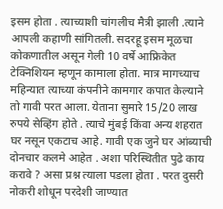इसम होता . त्याच्याशी चांगलीच मैत्री झाली .त्याने आपली कहाणी सांगितली. सदरहू इसम मूळचा कोकणातील असून गेली 10 वर्षे आफ्रिकेत टेक्निशियन म्हणून कामाला होता. मात्र मागच्याच महिन्यात त्याच्या कंपनीने कामगार कपात केल्याने तो गावी परत आला. येताना सुमारे 15/20 लाख रुपये सेव्हिंग होते . त्याचे मुंबई किंवा अन्य शहरात घर नसून एकटाच आहे. गावी एक जुने घर आंब्याची दोनचार कलमे आहेत . अशा परिस्थितीत पुढे काय करावे ? असा प्रश्न त्याला पडला होता . परत दुसरी नोकरी शोधून परदेशी जाण्यात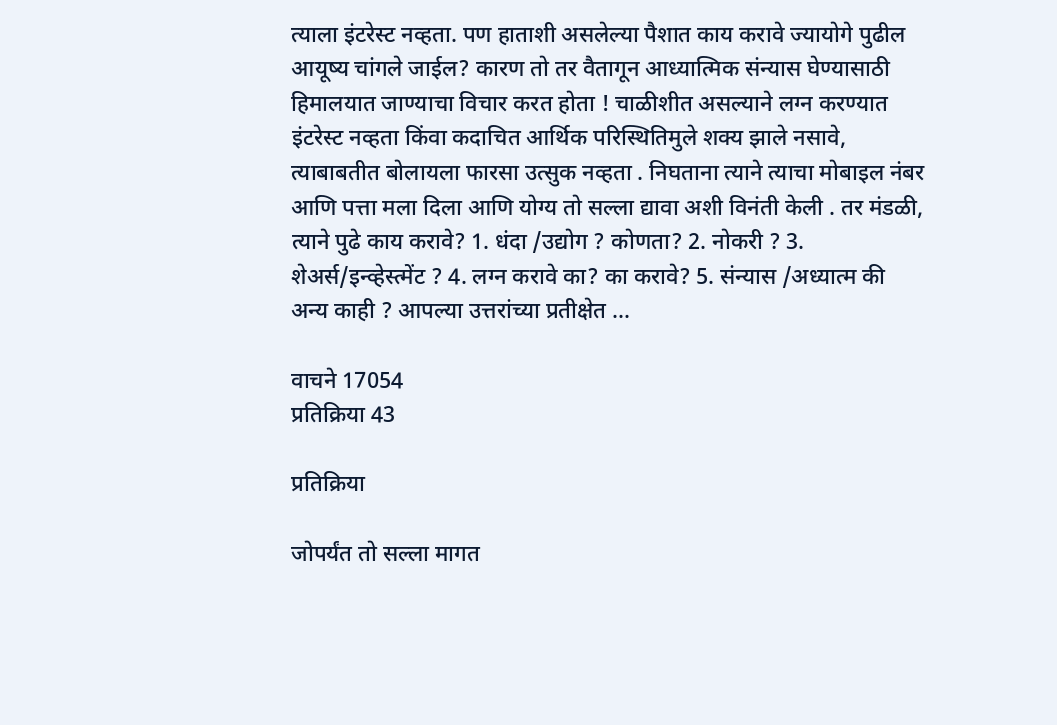त्याला इंटरेस्ट नव्हता. पण हाताशी असलेल्या पैशात काय करावे ज्यायोगे पुढील आयूष्य चांगले जाईल? कारण तो तर वैतागून आध्यात्मिक संन्यास घेण्यासाठी हिमालयात जाण्याचा विचार करत होता ! चाळीशीत असल्याने लग्न करण्यात इंटरेस्ट नव्हता किंवा कदाचित आर्थिक परिस्थितिमुले शक्य झाले नसावे, त्याबाबतीत बोलायला फारसा उत्सुक नव्हता . निघताना त्याने त्याचा मोबाइल नंबर आणि पत्ता मला दिला आणि योग्य तो सल्ला द्यावा अशी विनंती केली . तर मंडळी, त्याने पुढे काय करावे? 1. धंदा /उद्योग ? कोणता? 2. नोकरी ? 3. शेअर्स/इन्व्हेस्त्मेंट ? 4. लग्न करावे का? का करावे? 5. संन्यास /अध्यात्म की अन्य काही ? आपल्या उत्तरांच्या प्रतीक्षेत ...

वाचने 17054
प्रतिक्रिया 43

प्रतिक्रिया

जोपर्यंत तो सल्ला मागत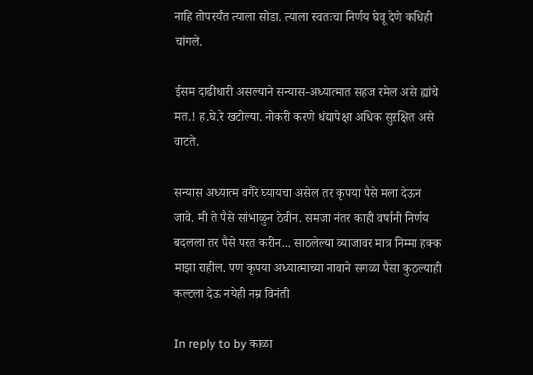नाहि तोपरर्यंत त्याला सोडा. त्याला स्वतःचा निर्णय घेवू देणे कधिही चांगले.

ईसम दाढीधारी असल्याने सन्यास-अध्यात्मात सहज रमेल असे ह्यांचे मत.! ह.घे.रे खटोल्या. नोकरी करणे धंद्यापेक्षा अधिक सुऱक्षित असे वाटते.

सन्यास अध्यात्म वगैरे घ्यायचा असेल तर कृपया पैसे मला देऊन जावे. मी ते पैसे सांभाळुन ठेवीन. समजा नंतर काही वर्षानी निर्णय बदलला तर पैसे परत करीन... साठलेल्या व्याजावर मात्र निम्मा हक्क माझा राहील. पण कृपया अध्यात्माच्या नावाने सगळा पैसा कुठल्याही कल्टला देऊ नयेही नम्र विनंती

In reply to by काळा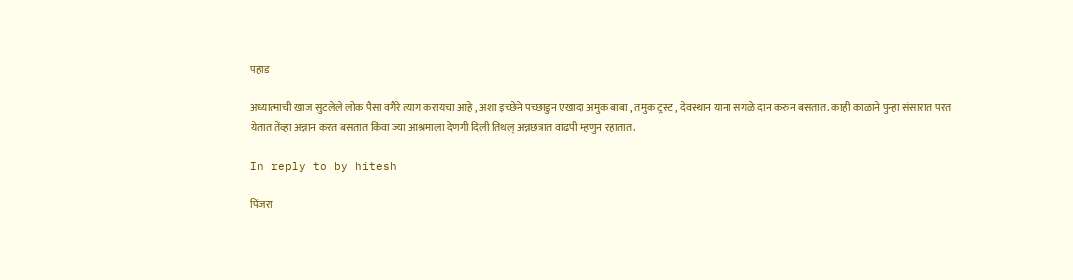पहाड

अध्यात्माची खाज सुटलेले लोक पैसा वगैरे त्याग करायचा आहे , अशा इच्छेने पच्छाडुन एखादा अमुक बाबा , तमुक ट्रस्ट , देवस्थान याना सगळे दान करुन बसतात. काही काळाने पुन्हा संसारात परत येतात तेंव्हा अन्नान करत बसतात किंवा ज्या आश्रमाला देणगी दिली तिथल् अन्नछत्रात वाढपी म्हणुन रहातात.

In reply to by hitesh

पिंजरा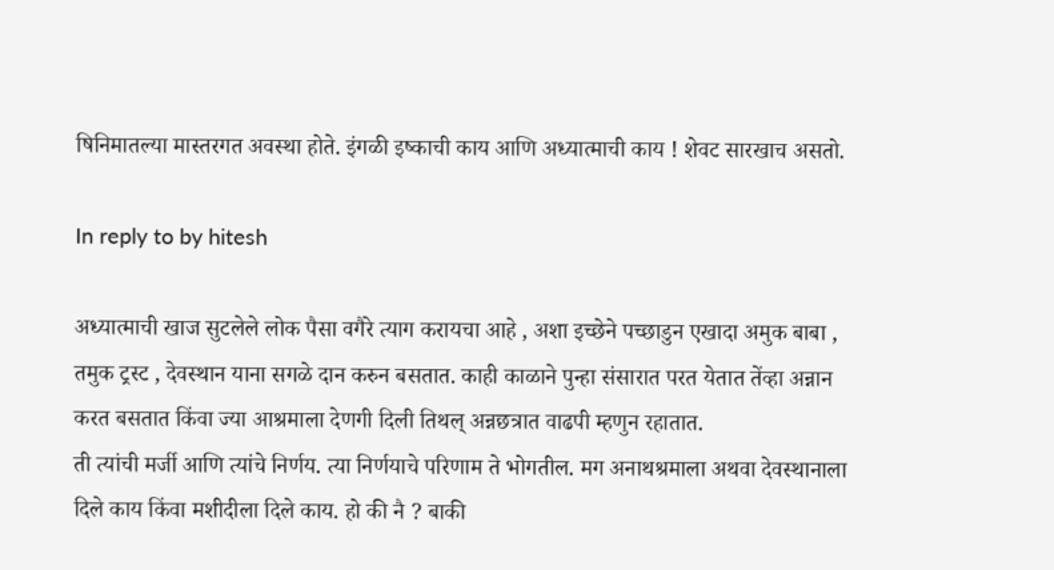षिनिमातल्या मास्तरगत अवस्था होते. इंगळी इष्काची काय आणि अध्यात्माची काय ! शेवट सारखाच असतो.

In reply to by hitesh

अध्यात्माची खाज सुटलेले लोक पैसा वगैरे त्याग करायचा आहे , अशा इच्छेने पच्छाडुन एखादा अमुक बाबा , तमुक ट्रस्ट , देवस्थान याना सगळे दान करुन बसतात. काही काळाने पुन्हा संसारात परत येतात तेंव्हा अन्नान करत बसतात किंवा ज्या आश्रमाला देणगी दिली तिथल् अन्नछत्रात वाढपी म्हणुन रहातात.
ती त्यांची मर्जी आणि त्यांचे निर्णय. त्या निर्णयाचे परिणाम ते भोगतील. मग अनाथश्रमाला अथवा देवस्थानाला दिले काय किंवा मशीदीला दिले काय. हो की नै ? बाकी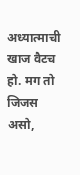अध्यात्माची खाज वैटच हो. मग तो जिजस असो,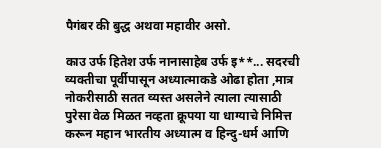पैगंबर की बुद्ध अथवा महावीर असो.

काउ उर्फ हितेश उर्फ नानासाहेब उर्फ इ**... सदरची व्यक्तीचा पूर्वीपासून अध्यात्माकडे ओढा होता ,मात्र नोकरीसाठी सतत व्यस्त असलेने त्याला त्यासाठी पुरेसा वेळ मिळत नव्हता क्रूपया या धाग्याचे निमित्त करून महान भारतीय अध्यात्म व हिन्दु-धर्म आणि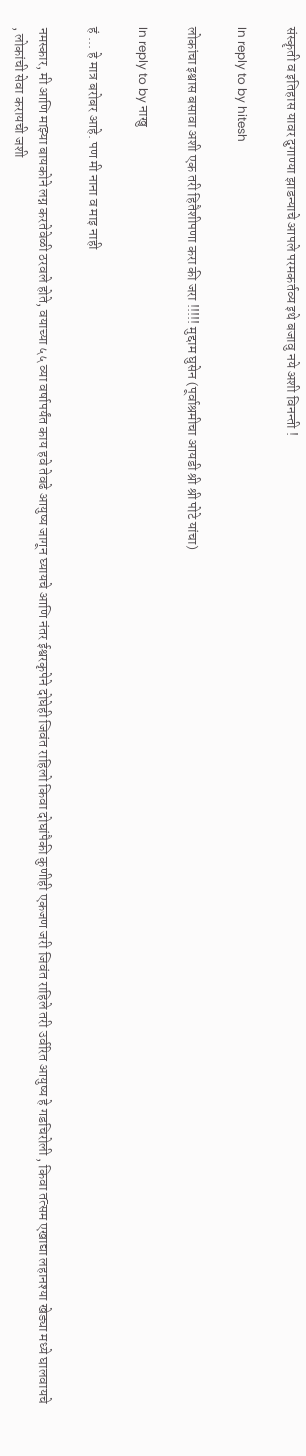संस्कॄती व इतिहास यावर दुगाण्या झाडन्याचे आपले परमकर्तव्य इथे बजावु नये अशी विनन्ती !

In reply to by hitesh

लोकांचा इश्वास बसावा अशी एक तरी हितैशीपणा करा की जरा !!!!! मुद्दाम घुसेन (पूर्वाश्रमीचा आयडी श्री श्री पोटे यांचा)

In reply to by नाखु

हं ... हे मात्र बरोबर आहे. पण मी नाना व माइ नाही

नमस्कार, मी आणि माझ्या बायकोने लग्न करतेवेळी ठरवले होते, वयाच्या ५५ व्या वर्षापर्यंत काय हवे तेवढे आयुष्य जागून घ्यायचे आणि नंतर ईश्वरकृपेने दोघेही जिवंत राहिलो किवा दोघांपैकी कुणीही एकजण जरी जिवंत राहिले तरी उर्वरित आयुष्य हे गडचिरोली , किवा तत्सम एखाद्या लहानश्या खेड्या मध्ये घालवायचे , लोकांची सेवा करायची जशी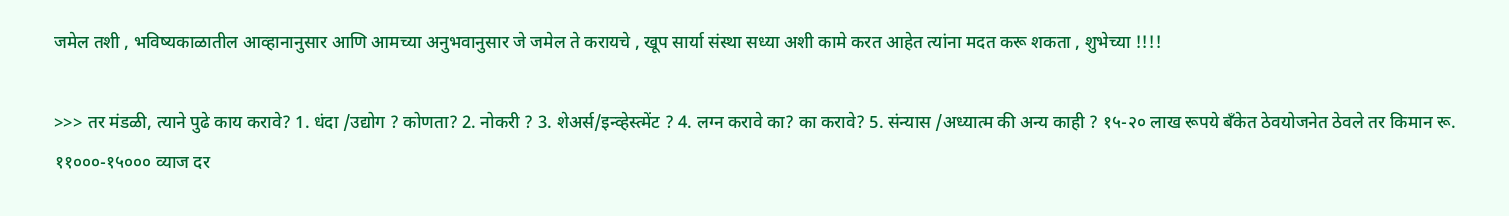जमेल तशी , भविष्यकाळातील आव्हानानुसार आणि आमच्या अनुभवानुसार जे जमेल ते करायचे , खूप सार्या संस्था सध्या अशी कामे करत आहेत त्यांना मदत करू शकता , शुभेच्या !!!!

>>> तर मंडळी, त्याने पुढे काय करावे? 1. धंदा /उद्योग ? कोणता? 2. नोकरी ? 3. शेअर्स/इन्व्हेस्त्मेंट ? 4. लग्न करावे का? का करावे? 5. संन्यास /अध्यात्म की अन्य काही ? १५-२० लाख रूपये बँकेत ठेवयोजनेत ठेवले तर किमान रू. ११०००-१५००० व्याज दर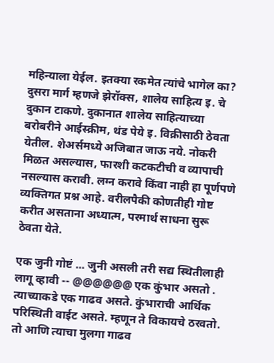महिन्याला येईल. इतक्या रकमेत त्यांचे भागेल का? दुसरा मार्ग म्हणजे झेरॉक्स, शालेय साहित्य इ. चे दुकान टाकणे. दुकानात शालेय साहित्याच्या बरोबरीने आईस्क्रीम, थंड पेये इ. विक्रीसाठी ठेवता येतील. शेअर्समध्ये अजिबात जाऊ नये. नोकरी मिळत असल्यास, फारशी कटकटीची व व्यापाची नसल्यास करावी. लग्न करावे किंवा नाही हा पूर्णपणे व्यक्तिगत प्रश्न आहे. वरीलपैकी कोणतीही गोष्ट करीत असताना अध्यात्म, परमार्थ साधना सुरू ठेवता येते.

एक जुनी गोष्टं ... जुनी असली तरी सद्य स्थितीलाही लागू व्हावी -- @@@@@@ एक कुंभार असतो . त्याच्याकडे एक गाढव असते. कुंभाराची आर्थिक परिस्थिती वाईट असते. म्हणून ते विकायचे ठरवतो. तो आणि त्याचा मुलगा गाढव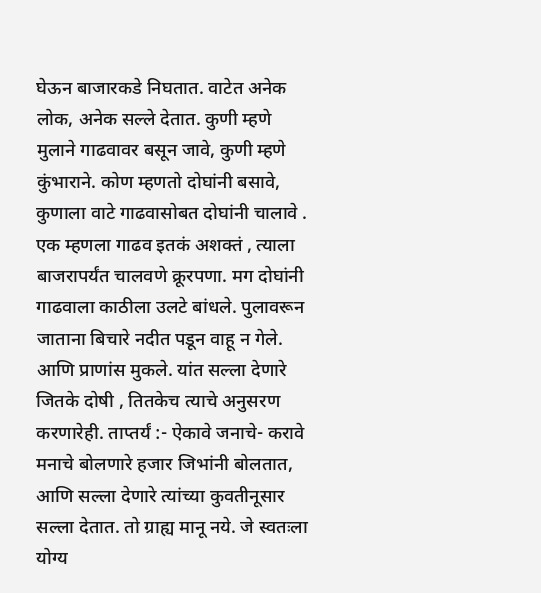घेऊन बाजारकडे निघतात. वाटेत अनेक लोक, अनेक सल्ले देतात. कुणी म्हणे मुलाने गाढवावर बसून जावे, कुणी म्हणे कुंभाराने. कोण म्हणतो दोघांनी बसावे, कुणाला वाटे गाढवासोबत दोघांनी चालावे . एक म्हणला गाढव इतकं अशक्तं , त्याला बाजरापर्यंत चालवणे क्रूरपणा. मग दोघांनी गाढवाला काठीला उलटे बांधले. पुलावरून जाताना बिचारे नदीत पडून वाहू न गेले. आणि प्राणांस मुकले. यांत सल्ला देणारे जितके दोषी , तितकेच त्याचे अनुसरण करणारेही. ताप्तर्यं :- ऐकावे जनाचे- करावे मनाचे बोलणारे हजार जिभांनी बोलतात, आणि सल्ला देणारे त्यांच्या कुवतीनूसार सल्ला देतात. तो ग्राह्य मानू नये. जे स्वतःला योग्य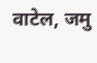वाटेल, जमु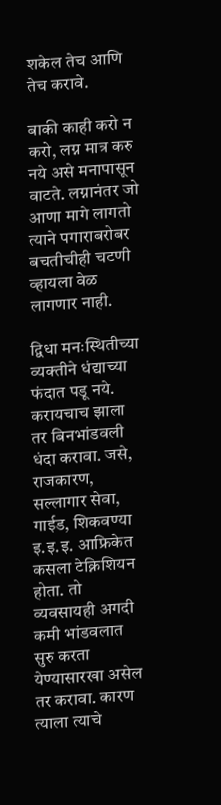शकेल तेच आणि तेच करावे.

बाकी काही करो न करो, लग्न मात्र करु नये असे मनापासून वाटते. लग्नानंतर जो आणा मागे लागतो त्याने पगाराबरोबर बचतीचीही चटणी व्हायला वेळ लागणार नाही.

द्विधा मनःस्थितीच्या व्यक्तीने धंद्याच्या फंदात पडू नये. करायचाच झाला तर बिनभांडवली धंदा करावा. जसे, राजकारण, सल्लागार सेवा, गाईड, शिकवण्या इ.इ.इ. आफ्रिकेत कसला टेक्निशियन होता. तो व्यवसायही अगदी कमी भांडवलात सुरु करता येण्यासारखा असेल तर करावा. कारण त्याला त्याचे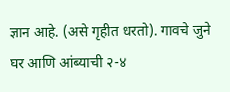ज्ञान आहे. (असे गृहीत धरतो). गावचे जुने घर आणि आंब्याची २-४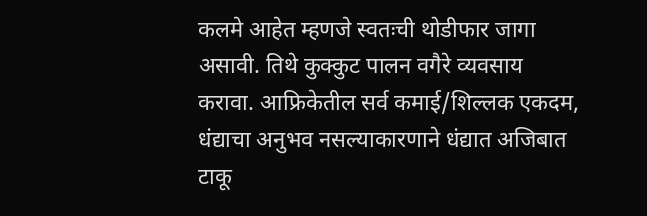कलमे आहेत म्हणजे स्वतःची थोडीफार जागा असावी. तिथे कुक्कुट पालन वगैरे व्यवसाय करावा. आफ्रिकेतील सर्व कमाई/शिल्लक एकदम, धंद्याचा अनुभव नसल्याकारणाने धंद्यात अजिबात टाकू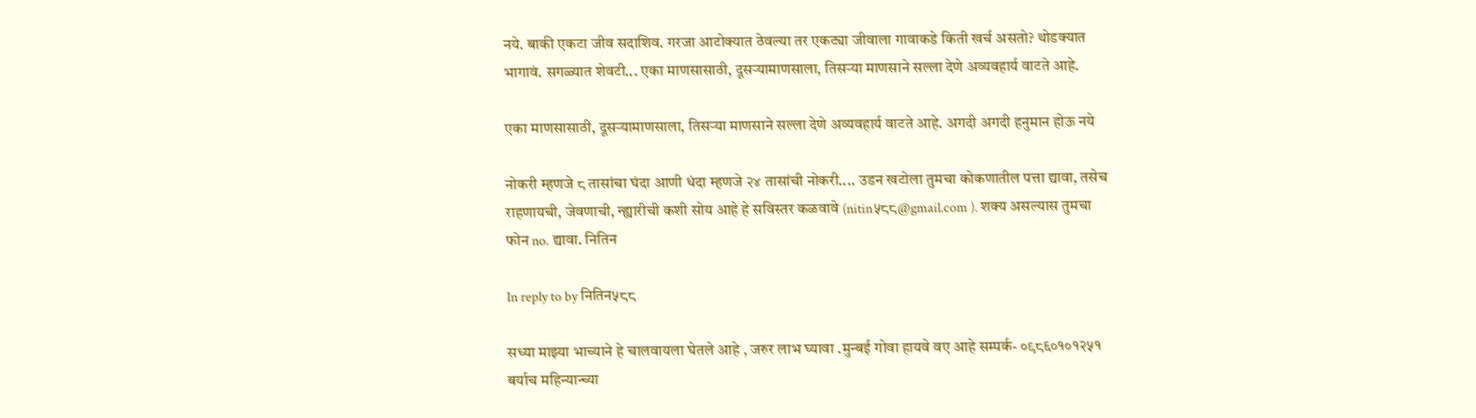नये. बाकी एकटा जीव सदाशिव. गरजा आटोक्यात ठेवल्या तर एकट्या जीवाला गावाकडे किती खर्च असतो? थोडक्यात भागावं. सगळ्यात शेवटी... एका माणसासाठी, दूसर्‍यामाणसाला, तिसर्‍या माणसाने सल्ला देणे अव्यवहार्य वाटते आहे.

एका माणसासाठी, दूसर्‍यामाणसाला, तिसर्‍या माणसाने सल्ला देणे अव्यवहार्य वाटते आहे. अगदी अगदी हनुमान होऊ नये

नोकरी म्हणजे ८ तासांचा घंदा आणी धंदा म्हणजे २४ तासांची नोकरी.... उडन खटोला तुमचा कोकणातील पत्ता द्यावा, तसेच राहणायची, जेवणाची, न्ह्यारीची कशी सोय आहे हे सविस्तर कळवावे (nitin५८८@gmail.com ). शक्य असल्यास तुमचा फोन no. द्यावा. नितिन

In reply to by नितिन५८८

सध्या माझ्या भाच्याने हे चालवायला घेतले आहे , जरुर लाभ घ्यावा .मुन्बई गोवा हायवे वए आहे सम्पर्क- ०९८६०१०१२५१ बर्याच महिन्यान्च्या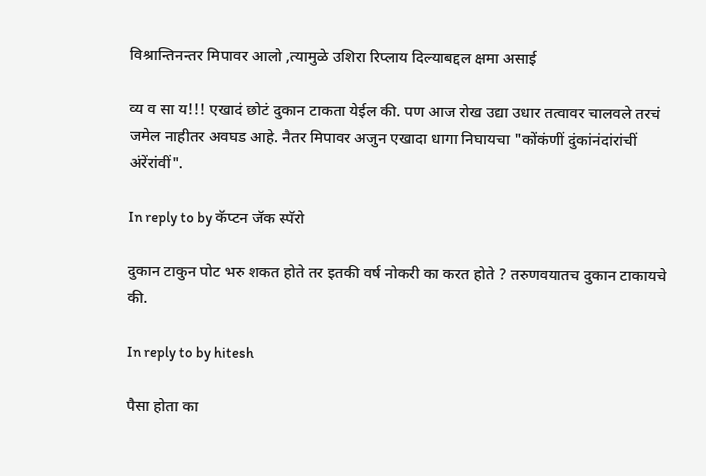विश्रान्तिनन्तर मिपावर आलो ,त्यामुळे उशिरा रिप्लाय दिल्याबद्दल क्षमा असाई

व्य व सा य!!! एखादं छोटं दुकान टाकता येईल की. पण आज रोख उद्या उधार तत्वावर चालवले तरचं जमेल नाहीतर अवघड आहे. नैतर मिपावर अजुन एखादा धागा निघायचा "कोंकंणीं दुंकांनंदांरांचीं अंरेंरांवीं".

In reply to by कॅप्टन जॅक स्पॅरो

दुकान टाकुन पोट भरु शकत होते तर इतकी वर्ष नोकरी का करत होते ? तरुणवयातच दुकान टाकायचे की.

In reply to by hitesh

पैसा होता का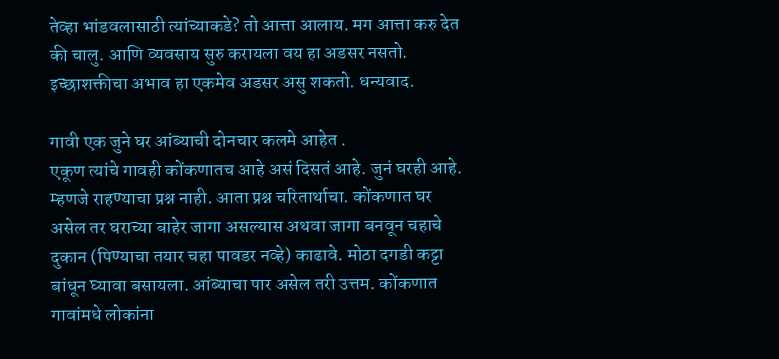तेव्हा भांडवलासाठी त्यांच्याकडे? तो आत्ता आलाय. मग आत्ता करु देत की चालु. आणि व्यवसाय सुरु करायला वय हा अडसर नसतो. इच्छाशक्तीचा अभाव हा एकमेव अडसर असु शकतो. धन्यवाद.

गावी एक जुने घर आंब्याची दोनचार कलमे आहेत .
एकूण त्यांचे गावही कोंकणातच आहे असं दिसतं आहे. जुनं घरही आहे. म्हणजे राहण्याचा प्रश्न नाही. आता प्रश्न चरितार्थाचा. कोंकणात घर असेल तर घराच्या बाहेर जागा असल्यास अथवा जागा बनवून चहाचे दुकान (पिण्याचा तयार चहा पावडर नव्हे) काढावे. मोठा दगडी कट्टा बांधून घ्यावा बसायला. आंब्याचा पार असेल तरी उत्तम. कोंकणात गावांमधे लोकांना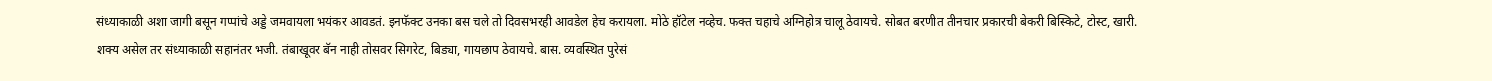संध्याकाळी अशा जागी बसून गप्पांचे अड्डे जमवायला भयंकर आवडतं. इनफॅक्ट उनका बस चले तो दिवसभरही आवडेल हेच करायला. मोठे हॉटेल नव्हेच. फक्त चहाचे अग्निहोत्र चालू ठेवायचे. सोबत बरणीत तीनचार प्रकारची बेकरी बिस्किटे, टोस्ट, खारी. शक्य असेल तर संध्याकाळी सहानंतर भजी. तंबाखूवर बॅन नाही तोसवर सिगरेट, बिड्या, गायछाप ठेवायचे. बास. व्यवस्थित पुरेसं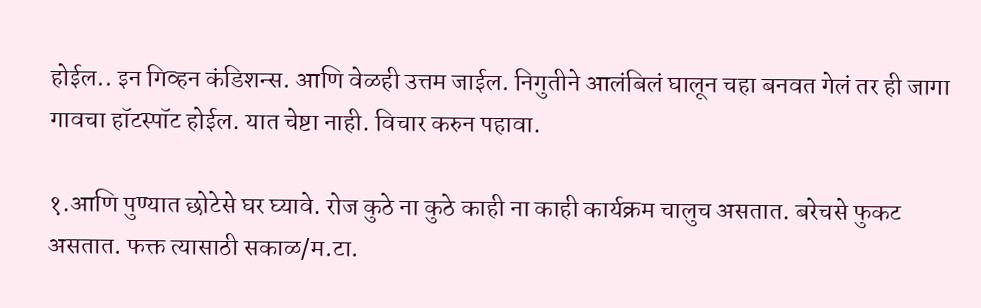होईल.. इन गिव्हन कंडिशन्स. आणि वेळही उत्तम जाईल. निगुतीने आलंबिलं घालून चहा बनवत गेलं तर ही जागा गावचा हॉटस्पॉट होईल. यात चेष्टा नाही. विचार करुन पहावा.

१.आणि पुण्यात छोटेसे घर घ्यावे. रोज कुठे ना कुठे काही ना काही कार्यक्रम चालुच असतात. बरेचसे फुकट असतात. फक्त त्यासाठी सकाळ/म.टा.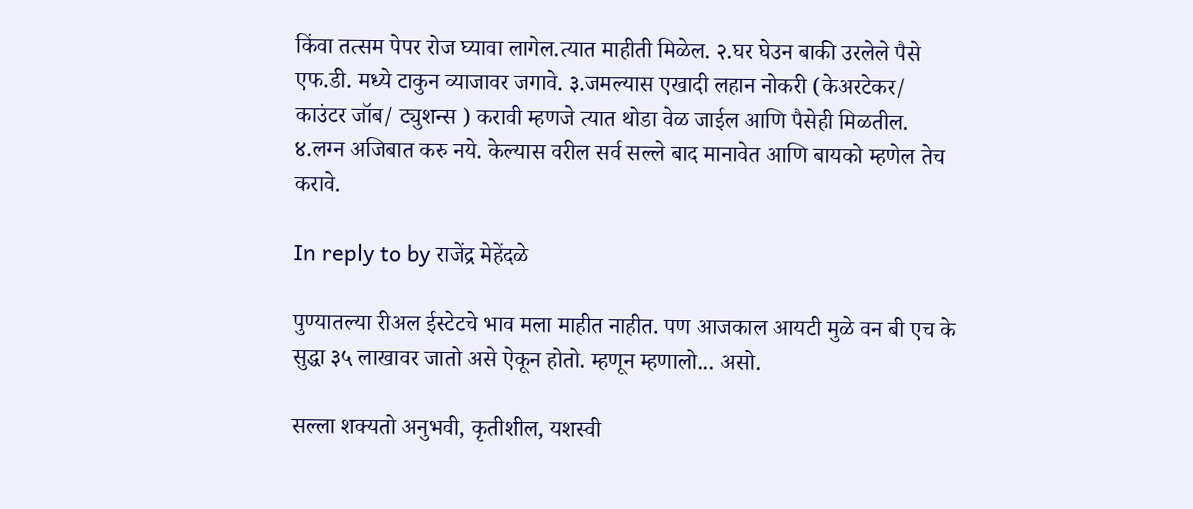किंवा तत्सम पेपर रोज घ्यावा लागेल.त्यात माहीती मिळेल. २.घर घेउन बाकी उरलेले पैसे एफ.डी. मध्ये टाकुन व्याजावर जगावे. ३.जमल्यास एखादी लहान नोकरी (केअरटेकर/ काउंटर जॉब/ ट्युशन्स ) करावी म्हणजे त्यात थोडा वेळ जाईल आणि पैसेही मिळतील. ४.लग्न अजिबात करु नये. केल्यास वरील सर्व सल्ले बाद मानावेत आणि बायको म्हणेल तेच करावे.

In reply to by राजेंद्र मेहेंदळे

पुण्यातल्या रीअल ईस्टेटचे भाव मला माहीत नाहीत. पण आजकाल आयटी मुळे वन बी एच के सुद्धा ३५ लाखावर जातो असे ऐकून होतो. म्हणून म्हणालो... असो.

सल्ला शक्यतो अनुभवी, कृतीशील, यशस्वी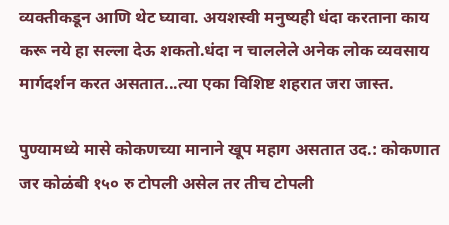व्यक्तीकडून आणि थेट घ्यावा. अयशस्वी मनुष्यही धंदा करताना काय करू नये हा सल्ला देऊ शकतो.धंदा न चाललेले अनेक लोक व्यवसाय मार्गदर्शन करत असतात...त्या एका विशिष्ट शहरात जरा जास्त.

पुण्यामध्ये मासे कोकणच्या मानाने खूप महाग असतात उद.: कोकणात जर कोळंबी १५० रु टोपली असेल तर तीच टोपली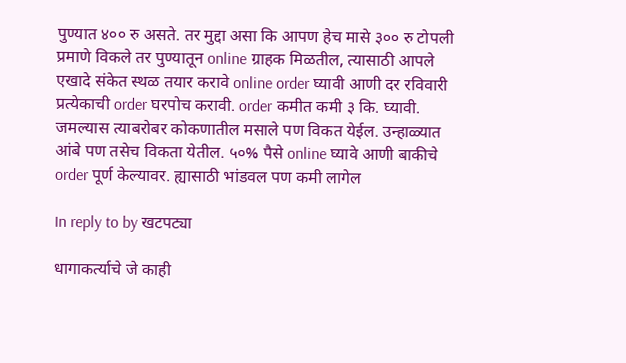पुण्यात ४०० रु असते. तर मुद्दा असा कि आपण हेच मासे ३०० रु टोपली प्रमाणे विकले तर पुण्यातून online ग्राहक मिळतील, त्यासाठी आपले एखादे संकेत स्थळ तयार करावे online order घ्यावी आणी दर रविवारी प्रत्येकाची order घरपोच करावी. order कमीत कमी ३ कि. घ्यावी. जमल्यास त्याबरोबर कोकणातील मसाले पण विकत येईल. उन्हाळ्यात आंबे पण तसेच विकता येतील. ५०% पैसे online घ्यावे आणी बाकीचे order पूर्ण केल्यावर. ह्यासाठी भांडवल पण कमी लागेल

In reply to by खटपट्या

धागाकर्त्याचे जे काही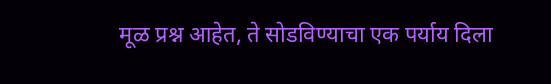मूळ प्रश्न आहेत, ते सोडविण्याचा एक पर्याय दिला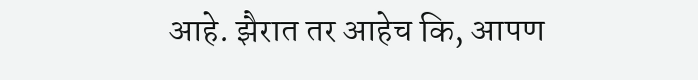आहे. झैरात तर आहेच कि, आपण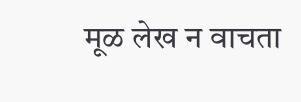मूळ लेख न वाचता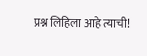प्रश्न लिहिला आहे त्याची!